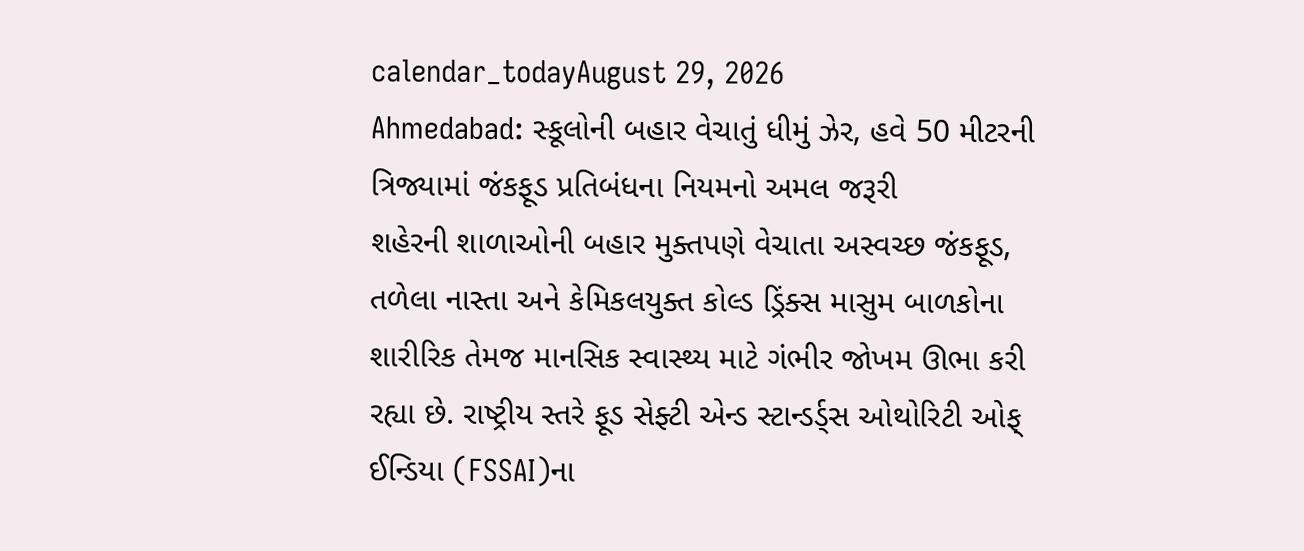calendar_todayAugust 29, 2026
Ahmedabad: સ્કૂલોની બહાર વેચાતું ધીમું ઝેર, હવે 50 મીટરની ત્રિજ્યામાં જંકફૂડ પ્રતિબંધના નિયમનો અમલ જરૂરી
શહેરની શાળાઓની બહાર મુક્તપણે વેચાતા અસ્વચ્છ જંકફૂડ, તળેલા નાસ્તા અને કેમિકલયુક્ત કોલ્ડ ડ્રિંક્સ માસુમ બાળકોના શારીરિક તેમજ માનસિક સ્વાસ્થ્ય માટે ગંભીર જોખમ ઊભા કરી રહ્યા છે. રાષ્ટ્રીય સ્તરે ફૂડ સેફ્ટી એન્ડ સ્ટાન્ડર્ડ્સ ઓથોરિટી ઓફ્ ઈન્ડિયા (FSSAI)ના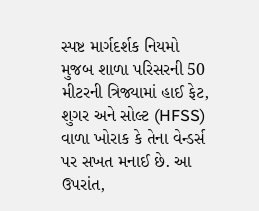સ્પષ્ટ માર્ગદર્શક નિયમો મુજબ શાળા પરિસરની 50 મીટરની ત્રિજ્યામાં હાઈ ફેટ, શુગર અને સોલ્ટ (HFSS) વાળા ખોરાક કે તેના વેન્ડર્સ પર સખત મનાઈ છે. આ ઉપરાંત,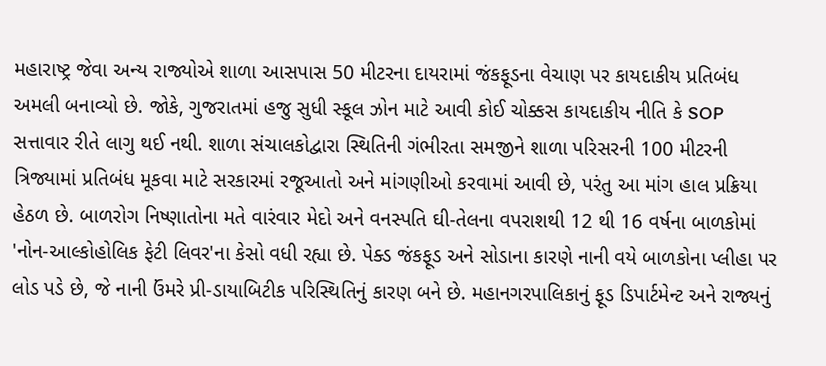મહારાષ્ટ્ર જેવા અન્ય રાજ્યોએ શાળા આસપાસ 50 મીટરના દાયરામાં જંકફૂડના વેચાણ પર કાયદાકીય પ્રતિબંધ અમલી બનાવ્યો છે. જોકે, ગુજરાતમાં હજુ સુધી સ્કૂલ ઝોન માટે આવી કોઈ ચોક્કસ કાયદાકીય નીતિ કે SOP સત્તાવાર રીતે લાગુ થઈ નથી. શાળા સંચાલકોદ્વારા સ્થિતિની ગંભીરતા સમજીને શાળા પરિસરની 100 મીટરની ત્રિજ્યામાં પ્રતિબંધ મૂકવા માટે સરકારમાં રજૂઆતો અને માંગણીઓ કરવામાં આવી છે, પરંતુ આ માંગ હાલ પ્રક્રિયા હેઠળ છે. બાળરોગ નિષ્ણાતોના મતે વારંવાર મેદો અને વનસ્પતિ ઘી-તેલના વપરાશથી 12 થી 16 વર્ષના બાળકોમાં 'નોન-આલ્કોહોલિક ફેટી લિવર'ના કેસો વધી રહ્યા છે. પેક્ડ જંકફૂડ અને સોડાના કારણે નાની વયે બાળકોના પ્લીહા પર લોડ પડે છે, જે નાની ઉંમરે પ્રી-ડાયાબિટીક પરિસ્થિતિનું કારણ બને છે. મહાનગરપાલિકાનું ફૂડ ડિપાર્ટમેન્ટ અને રાજ્યનું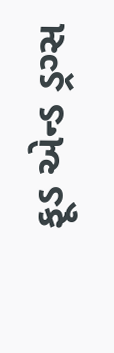ફૂડ એન્ડ ડ્રગ્સ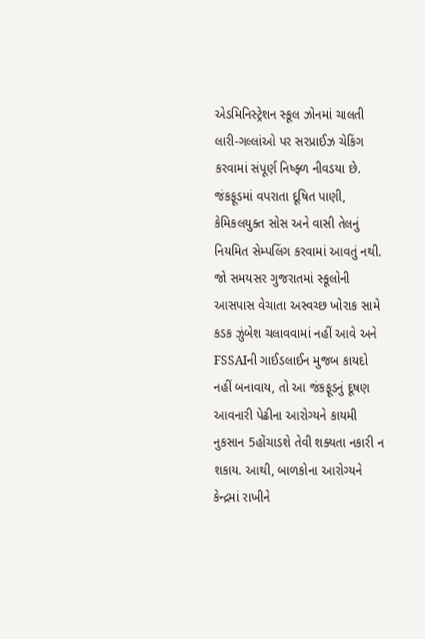એડમિનિસ્ટ્રેશન સ્કૂલ ઝોનમાં ચાલતી લારી-ગલ્લાંઓ પર સરપ્રાઈઝ ચેકિંગ કરવામાં સંપૂર્ણ નિષ્ફ્ળ નીવડયા છે. જંકફૂડમાં વપરાતા દૂષિત પાણી, કેમિકલયુક્ત સોસ અને વાસી તેલનું નિયમિત સેમ્પલિંગ કરવામાં આવતું નથી. જો સમયસર ગુજરાતમાં સ્કૂલોની આસપાસ વેચાતા અસ્વચ્છ ખોરાક સામે કડક ઝુંબેશ ચલાવવામાં નહીં આવે અને FSSAIની ગાઈડલાઈન મુજબ કાયદો નહીં બનાવાય, તો આ જંકફૂડનું દૂષણ આવનારી પેઢીના આરોગ્યને કાયમી નુકસાન 5હોંચાડશે તેવી શક્યતા નકારી ન શકાય. આથી, બાળકોના આરોગ્યને કેન્દ્રમાં રાખીને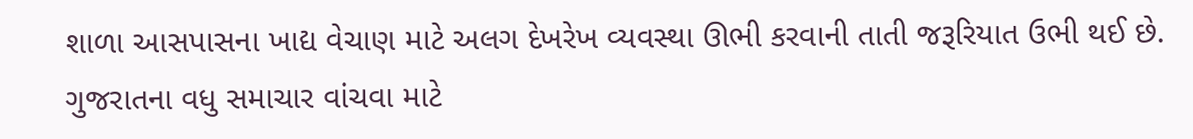શાળા આસપાસના ખાદ્ય વેચાણ માટે અલગ દેખરેખ વ્યવસ્થા ઊભી કરવાની તાતી જરૂરિયાત ઉભી થઈ છે.
ગુજરાતના વધુ સમાચાર વાંચવા માટે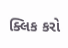ક્લિક કરો